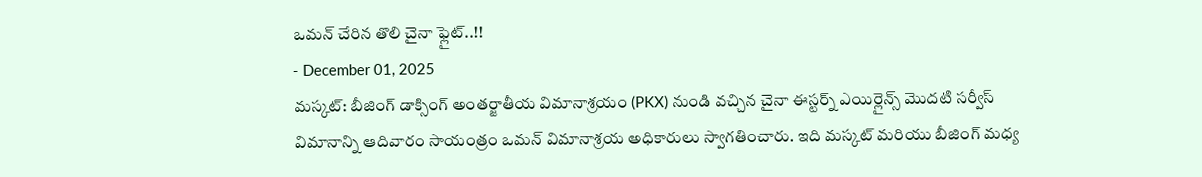ఒమన్ చేరిన తొలి చైనా ఫ్లైట్..!!
- December 01, 2025
మస్కట్: బీజింగ్ డాక్సింగ్ అంతర్జాతీయ విమానాశ్రయం (PKX) నుండి వచ్చిన చైనా ఈస్టర్న్ ఎయిర్లైన్స్ మొదటి సర్వీస్ విమానాన్ని ఆదివారం సాయంత్రం ఒమన్ విమానాశ్రయ అధికారులు స్వాగతించారు. ఇది మస్కట్ మరియు బీజింగ్ మధ్య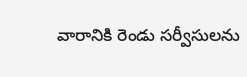వారానికి రెండు సర్వీసులను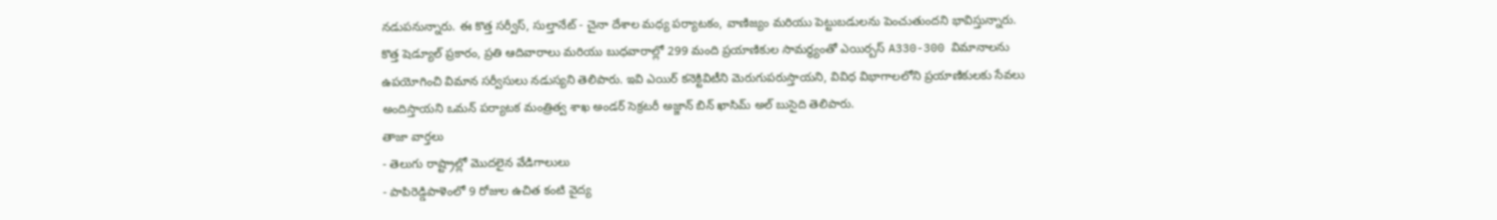నడుపనున్నారు. ఈ కొత్త సర్వీస్, సుల్తానేట్ - చైనా దేశాల మధ్య పర్యాటకం, వాణిజ్యం మరియు పెట్టుబడులను పెంచుతుందని భావిస్తున్నారు.
కొత్త షెడ్యూల్ ప్రకారం, ప్రతి ఆదివారాలు మరియు బుధవారాల్లో 299 మంది ప్రయాణికుల సామర్థ్యంతో ఎయిర్బస్ A330-300 విమానాలను ఉపయోగించి విమాన సర్వీసులు నడుస్యని తెలిపారు. ఇవి ఎయిర్ కనెక్టివిటీని మెరుగుపరుస్తాయని, వివిధ విభాగాలలోని ప్రయాణికులకు సేవలు అందిస్తాయని ఒమన్ పర్యాటక మంత్రిత్వ శాఖ అండర్ సెక్రటరీ అజ్జాన్ బిన్ ఖాసిమ్ అల్ బుసైది తెలిపారు.
తాజా వార్తలు
- తెలుగు రాష్ట్రాల్లో మొదలైన వేడిగాలులు
- పాపిరెడ్డిపాళెంలో 9 రోజుల ఉచిత కంటి వైద్య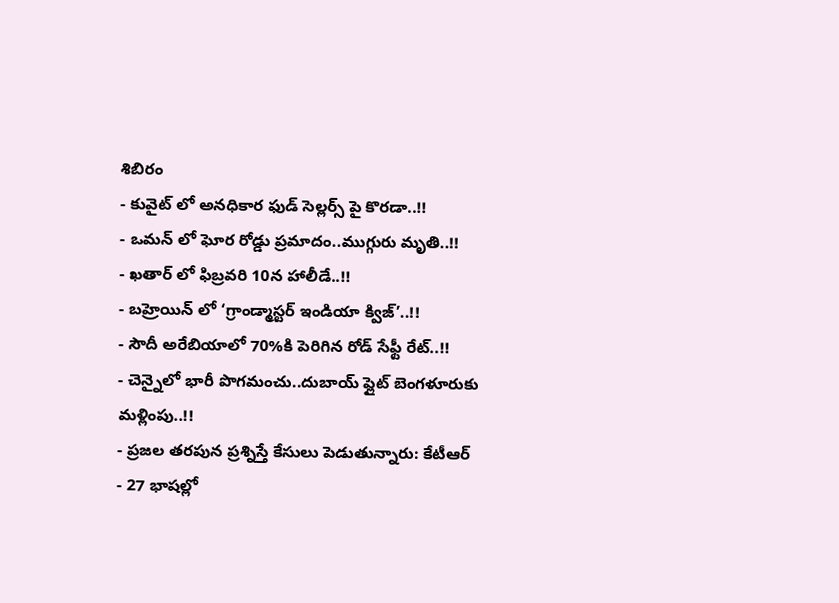శిబిరం
- కువైట్ లో అనధికార ఫుడ్ సెల్లర్స్ పై కొరడా..!!
- ఒమన్ లో ఘోర రోడ్డు ప్రమాదం..ముగ్గురు మృతి..!!
- ఖతార్ లో ఫిబ్రవరి 10న హాలీడే..!!
- బహ్రెయిన్ లో ‘గ్రాండ్మాస్టర్ ఇండియా క్విజ్’..!!
- సౌదీ అరేబియాలో 70%కి పెరిగిన రోడ్ సేఫ్టీ రేట్..!!
- చెన్నైలో భారీ పొగమంచు..దుబాయ్ ఫ్లైట్ బెంగళూరుకు మళ్లింపు..!!
- ప్రజల తరపున ప్రశ్నిస్తే కేసులు పెడుతున్నారు: కేటీఆర్
- 27 భాషల్లో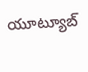యూట్యూబ్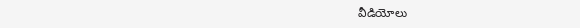వీడియోలు